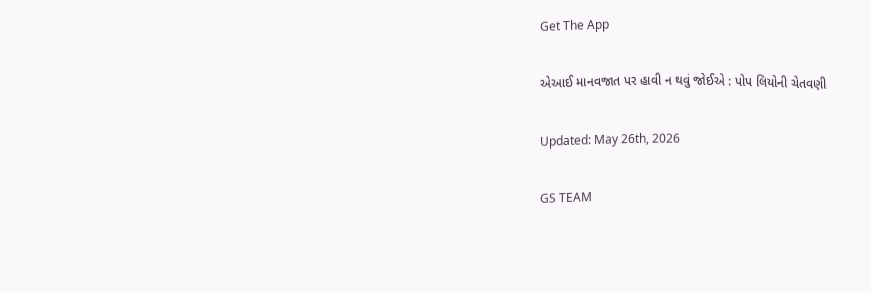Get The App

એઆઈ માનવજાત પર હાવી ન થવું જોઈએ : પોપ લિયોની ચેતવણી

Updated: May 26th, 2026

GS TEAM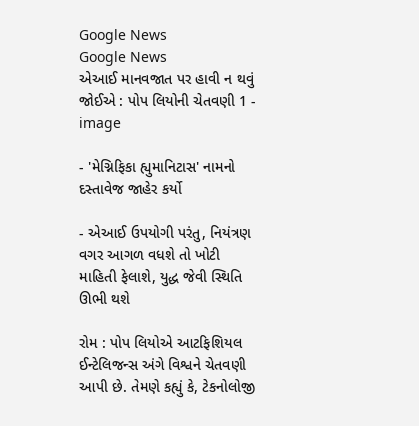Google News
Google News
એઆઈ માનવજાત પર હાવી ન થવું જોઈએ : પોપ લિયોની ચેતવણી 1 - image

- 'મેગ્નિફિકા હ્યુમાનિટાસ' નામનો દસ્તાવેજ જાહેર કર્યો

- એઆઈ ઉપયોગી પરંતુ, નિયંત્રણ વગર આગળ વધશે તો ખોટી માહિતી ફેલાશે, યુદ્ધ જેવી સ્થિતિ ઊભી થશે

રોમ : પોપ લિયોએ આટફિશિયલ ઈન્ટેલિજન્સ અંગે વિશ્વને ચેતવણી આપી છે. તેમણે કહ્યું કે, ટેકનોલોજી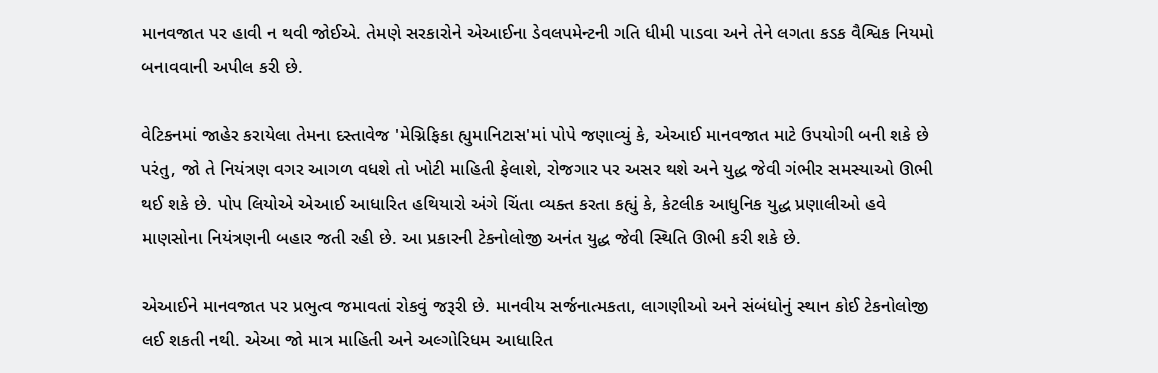માનવજાત પર હાવી ન થવી જોઈએ. તેમણે સરકારોને એઆઈના ડેવલપમેન્ટની ગતિ ધીમી પાડવા અને તેને લગતા કડક વૈશ્વિક નિયમો બનાવવાની અપીલ કરી છે.

વેટિકનમાં જાહેર કરાયેલા તેમના દસ્તાવેજ 'મેગ્નિફિકા હ્યુમાનિટાસ'માં પોપે જણાવ્યું કે, એઆઈ માનવજાત માટે ઉપયોગી બની શકે છે પરંતુ, જો તે નિયંત્રણ વગર આગળ વધશે તો ખોટી માહિતી ફેલાશે, રોજગાર પર અસર થશે અને યુદ્ધ જેવી ગંભીર સમસ્યાઓ ઊભી થઈ શકે છે. પોપ લિયોએ એઆઈ આધારિત હથિયારો અંગે ચિંતા વ્યક્ત કરતા કહ્યું કે, કેટલીક આધુનિક યુદ્ધ પ્રણાલીઓ હવે માણસોના નિયંત્રણની બહાર જતી રહી છે. આ પ્રકારની ટેકનોલોજી અનંત યુદ્ધ જેવી સ્થિતિ ઊભી કરી શકે છે.

એઆઈને માનવજાત પર પ્રભુત્વ જમાવતાં રોકવું જરૂરી છે. માનવીય સર્જનાત્મકતા, લાગણીઓ અને સંબંધોનું સ્થાન કોઈ ટેકનોલોજી લઈ શકતી નથી. એઆ જો માત્ર માહિતી અને અલ્ગોરિધમ આધારિત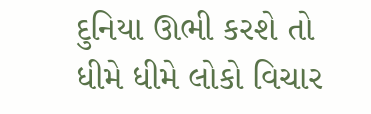દુનિયા ઊભી કરશે તો ધીમે ધીમે લોકો વિચાર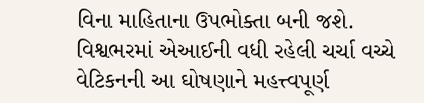વિના માહિતાના ઉપભોક્તા બની જશે. વિશ્વભરમાં એઆઈની વધી રહેલી ચર્ચા વચ્ચે વેટિકનની આ ઘોષણાને મહત્ત્વપૂર્ણ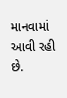માનવામાં આવી રહી છે.